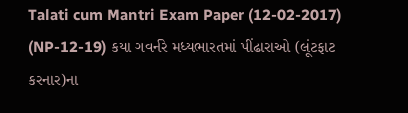Talati cum Mantri Exam Paper (12-02-2017) (NP-12-19) કયા ગવર્નરે મધ્યભારતમાં પીંઢારાઓ (લૂંટફાટ કરનાર)ના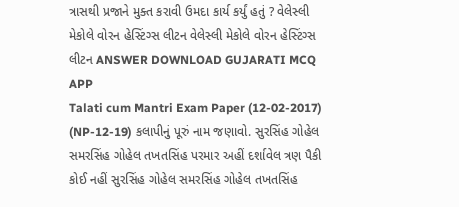ત્રાસથી પ્રજાને મુક્ત કરાવી ઉમદા કાર્ય કર્યું હતું ? વેલેસ્લી મેકોલે વોરન હેસ્ટિંગ્સ લીટન વેલેસ્લી મેકોલે વોરન હેસ્ટિંગ્સ લીટન ANSWER DOWNLOAD GUJARATI MCQ APP
Talati cum Mantri Exam Paper (12-02-2017) (NP-12-19) કલાપીનું પૂરું નામ જણાવો. સુરસિંહ ગોહેલ સમરસિંહ ગોહેલ તખતસિંહ પરમાર અહીં દર્શાવેલ ત્રણ પૈકી કોઈ નહીં સુરસિંહ ગોહેલ સમરસિંહ ગોહેલ તખતસિંહ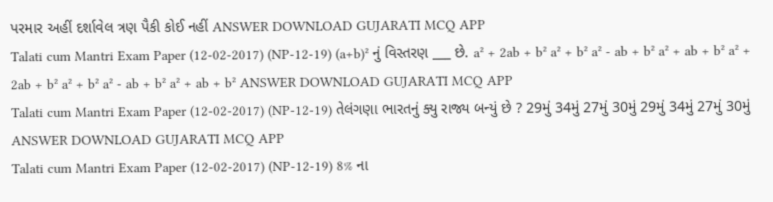પરમાર અહીં દર્શાવેલ ત્રણ પૈકી કોઈ નહીં ANSWER DOWNLOAD GUJARATI MCQ APP
Talati cum Mantri Exam Paper (12-02-2017) (NP-12-19) (a+b)² નું વિસ્તરણ ___ છે. a² + 2ab + b² a² + b² a² - ab + b² a² + ab + b² a² + 2ab + b² a² + b² a² - ab + b² a² + ab + b² ANSWER DOWNLOAD GUJARATI MCQ APP
Talati cum Mantri Exam Paper (12-02-2017) (NP-12-19) તેલંગણા ભારતનું ક્યુ રાજ્ય બન્યું છે ? 29મું 34મું 27મું 30મું 29મું 34મું 27મું 30મું ANSWER DOWNLOAD GUJARATI MCQ APP
Talati cum Mantri Exam Paper (12-02-2017) (NP-12-19) 8% ના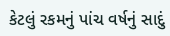કેટલું રકમનું પાંચ વર્ષનું સાદું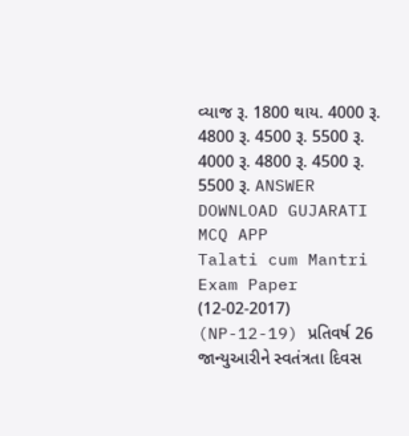વ્યાજ રૂ. 1800 થાય. 4000 રૂ. 4800 રૂ. 4500 રૂ. 5500 રૂ. 4000 રૂ. 4800 રૂ. 4500 રૂ. 5500 રૂ. ANSWER DOWNLOAD GUJARATI MCQ APP
Talati cum Mantri Exam Paper (12-02-2017) (NP-12-19) પ્રતિવર્ષ 26 જાન્યુઆરીને સ્વતંત્રતા દિવસ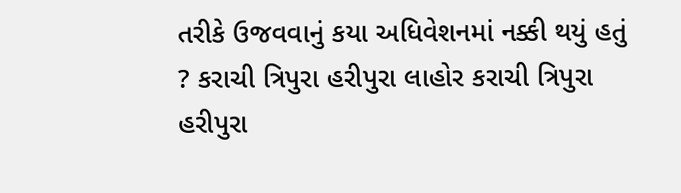તરીકે ઉજવવાનું કયા અધિવેશનમાં નક્કી થયું હતું ? કરાચી ત્રિપુરા હરીપુરા લાહોર કરાચી ત્રિપુરા હરીપુરા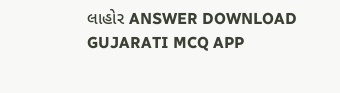લાહોર ANSWER DOWNLOAD GUJARATI MCQ APP